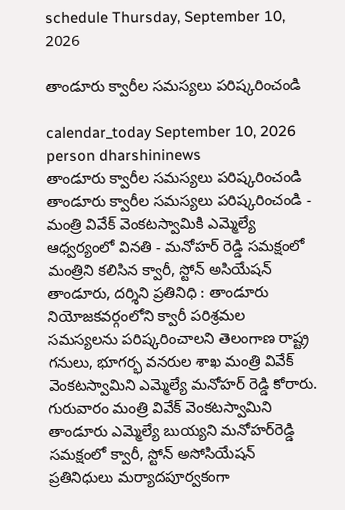schedule Thursday, September 10, 2026

తాండూరు క్వారీల సమస్యలు పరిష్కరించండి

calendar_today September 10, 2026
person dharshininews
తాండూరు క్వారీల సమస్యలు పరిష్కరించండి
తాండూరు క్వారీల సమస్యలు పరిష్కరించండి - మంత్రి వివేక్ వెంకటస్వామికి ఎమ్మెల్యే ఆధ్వర్యంలో వినతి - మనోహర్‌ రెడ్డి సమక్షంలో మంత్రిని కలిసిన క్వారీ, స్టోన్ అసియేషన్ తాండూరు, దర్శిని ప్రతినిధి : తాండూరు నియోజకవర్గంలోని క్వారీ పరిశ్రమల సమస్యలను పరిష్కరించాలని తెలంగాణ రాష్ట్ర గనులు, భూగర్భ వనరుల శాఖ మంత్రి వివేక్ వెంకటస్వామిని ఎమ్మెల్యే మనోహర్‌ రెడ్డి కోరారు. గురువారం మంత్రి వివేక్‌ వెంకటస్వామిని తాండూరు ఎమ్మెల్యే బుయ్యని మనోహర్‌రెడ్డి సమక్షంలో క్వారీ, స్టోన్‌ అసోసియేషన్‌ ప్రతినిధులు మర్యాదపూర్వకంగా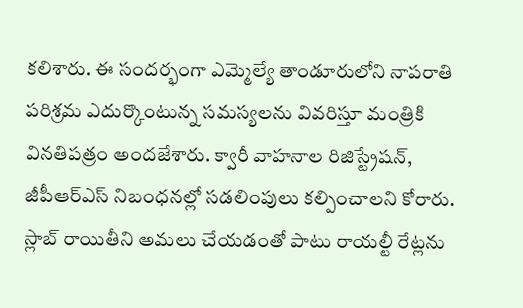కలిశారు. ఈ సందర్భంగా ఎమ్మెల్యే తాండూరులోని నాపరాతి పరిశ్రమ ఎదుర్కొంటున్న సమస్యలను వివరిస్తూ మంత్రికి వినతిపత్రం అందజేశారు. క్వారీ వాహనాల రిజిస్ట్రేషన్‌, జీపీఆర్ఎస్‌ నిబంధనల్లో సడలింపులు కల్పించాలని కోరారు. స్లాబ్‌ రాయితీని అమలు చేయడంతో పాటు రాయల్టీ రేట్లను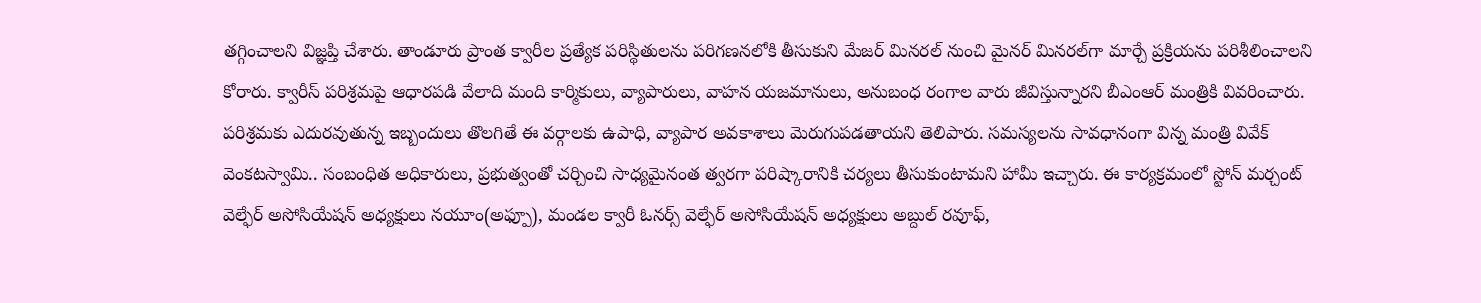తగ్గించాలని విజ్ఞప్తి చేశారు. తాండూరు ప్రాంత క్వారీల ప్రత్యేక పరిస్థితులను పరిగణనలోకి తీసుకుని మేజర్‌ మినరల్‌ నుంచి మైనర్‌ మినరల్‌గా మార్చే ప్రక్రియను పరిశీలించాలని కోరారు. క్వారీస్‌ పరిశ్రమపై ఆధారపడి వేలాది మంది కార్మికులు, వ్యాపారులు, వాహన యజమానులు, అనుబంధ రంగాల వారు జీవిస్తున్నారని బీఎంఆర్‌ మంత్రికి వివరించారు. పరిశ్రమకు ఎదురవుతున్న ఇబ్బందులు తొలగితే ఈ వర్గాలకు ఉపాధి, వ్యాపార అవకాశాలు మెరుగుపడతాయని తెలిపారు. సమస్యలను సావధానంగా విన్న మంత్రి వివేక్‌ వెంకటస్వామి.. సంబంధిత అధికారులు, ప్రభుత్వంతో చర్చించి సాధ్యమైనంత త్వరగా పరిష్కారానికి చర్యలు తీసుకుంటామని హామీ ఇచ్చారు. ఈ కార్యక్రమంలో స్టోన్ మర్చంట్ వెల్ఫేర్ అసోసియేషన్ అధ్యక్షులు నయూం(అఫ్పూ), మండల క్వారీ ఓనర్స్ వెల్ఫేర్ అసోసియేషన్ అధ్యక్షులు అబ్దుల్ రవూఫ్‌,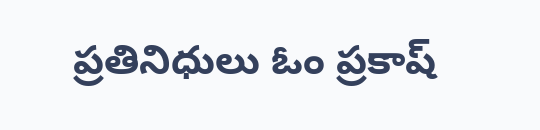ప్రతినిధులు ఓం ప్రకాష్‌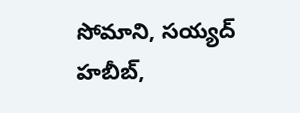సోమాని, సయ్యద్ హబీబ్,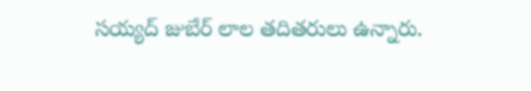సయ్యద్ జుబేర్ లాల తదితరులు ఉన్నారు.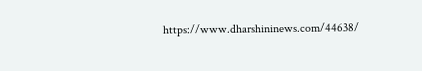https://www.dharshininews.com/44638/